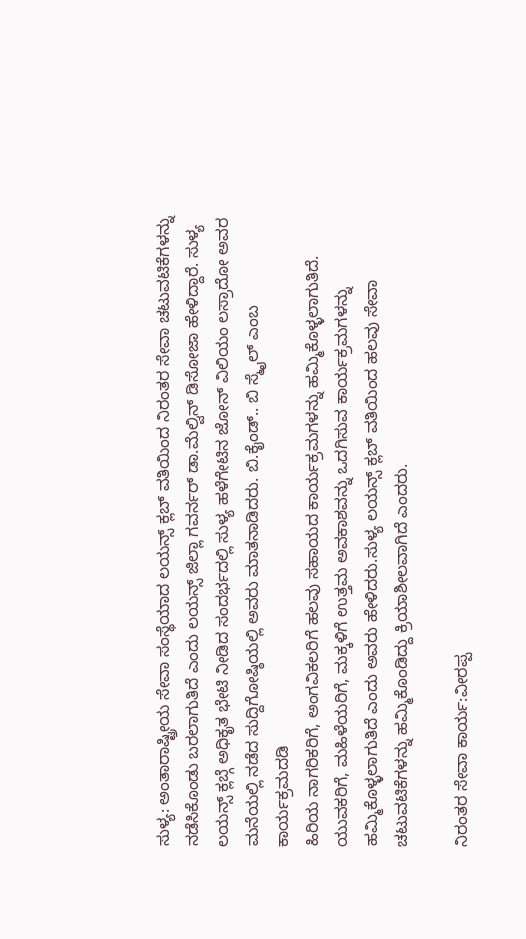ಸುಳ್ಯ: ಅಂತಾರಾಷ್ಟ್ರೀಯ ಸೇವಾ ಸಂಸ್ಥೆಯಾದ ಲಯನ್ಸ್ ಕ್ಲಬ್ ವತಿಯಿಂದ ನಿರಂತರ ಸೇವಾ ಚಟುವಟಿಕೆಗಳನ್ನು ನಡೆಸಿಕೊಂಡು ಬರಲಾಗುತಿದೆ ಎಂದು ಲಯನ್ಸ್ ಜಿಲ್ಲಾ ಗವರ್ನರ್ ಡಾ.ಮೆಲ್ವಿನ್ ಡಿಸೋಜಾ ಹೇಳಿದ್ದಾರೆ. ಸುಳ್ಯ ಲಯನ್ಸ್ ಕ್ಲಬ್ಗೆ ಅಧಿಕೃತ ಭೇಟಿ ನೀಡಿದ ಸಂದರ್ಭದಲ್ಲಿ ಸುಳ್ಯ ಹಳೆಗೇಟಿನ ಜೋನ್ ವಿಲಿಯಂ ಲಸ್ರಾದೋ ಅವರ ಮನೆಯಲ್ಲಿ ನಡೆದ ಸುದ್ದಿಗೋಷ್ಠಿಯಲ್ಲಿ ಅವರು ಮಾತನಾಡಿದರು. ಬಿ.ಕೈಂಡ್.. ಬಿ ಸ್ಮೈಲ್ ಎಂಬ ಕಾರ್ಯಕ್ರಮದಡಿ
ಹಿರಿಯ ನಾಗರಿಕರಿಗೆ, ಅಂಗವಿಕಲರಿಗೆ ಹಲವು ಸಹಾಯದ ಕಾರ್ಯಕ್ರಮಗಳನ್ನು ಹಮ್ಮಿಕೊಳ್ಳಲಾಗುತಿದೆ. ಯುವಕರಿಗೆ, ಮಹಿಳೆಯರಿಗೆ, ಮಕ್ಕಳಿಗೆ ಉತ್ತಮ ಅವಕಾಶವನ್ನು ಒದಗಿಸುವ ಕಾರ್ಯಕ್ರಮಗಳನ್ನು ಹಮ್ಮಿಕೊಳ್ಳಲಾಗುತಿದೆ ಎಂದು ಅವರು ಹೇಳಿದರು.ಸುಳ್ಯ ಲಯನ್ಸ್ ಕ್ಲಬ್ ವತಿಯಿಂದ ಹಲವು ಸೇವಾ ಚಟುವಟಿಕೆಗಳನ್ನು ಹಮ್ಮಿಕೊಂಡಿದ್ದು ಕ್ರಿಯಾಶೀಲವಾಗಿದೆ ಎಂದರು.

ನಿರಂತರ ಸೇವಾ ಕಾರ್ಯ:ವೀರಪ್ಪ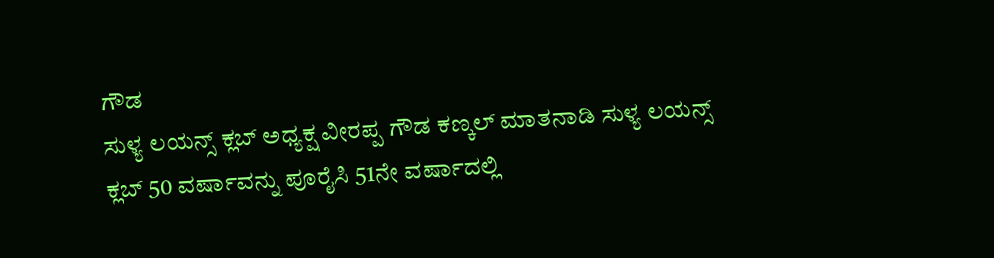ಗೌಡ
ಸುಳ್ಯ ಲಯನ್ಸ್ ಕ್ಲಬ್ ಅಧ್ಯಕ್ಷ ವೀರಪ್ಪ ಗೌಡ ಕಣ್ಕಲ್ ಮಾತನಾಡಿ ಸುಳ್ಯ ಲಯನ್ಸ್ ಕ್ಲಬ್ 50 ವರ್ಷಾವನ್ನು ಪೂರೈಸಿ 51ನೇ ವರ್ಷಾದಲ್ಲಿ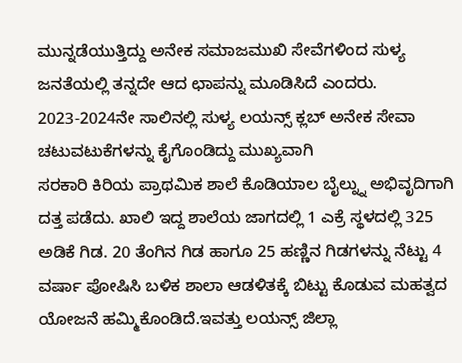ಮುನ್ನಡೆಯುತ್ತಿದ್ದು ಅನೇಕ ಸಮಾಜಮುಖಿ ಸೇವೆಗಳಿಂದ ಸುಳ್ಯ ಜನತೆಯಲ್ಲಿ ತನ್ನದೇ ಆದ ಛಾಪನ್ನು ಮೂಡಿಸಿದೆ ಎಂದರು. 2023-2024ನೇ ಸಾಲಿನಲ್ಲಿ ಸುಳ್ಯ ಲಯನ್ಸ್ ಕ್ಲಬ್ ಅನೇಕ ಸೇವಾ ಚಟುವಟುಕೆಗಳನ್ನು ಕೈಗೊಂಡಿದ್ದು ಮುಖ್ಯವಾಗಿ
ಸರಕಾರಿ ಕಿರಿಯ ಪ್ರಾಥಮಿಕ ಶಾಲೆ ಕೊಡಿಯಾಲ ಬೈಲ್ನ್ನು ಅಭಿವೃದಿಗಾಗಿ ದತ್ತ ಪಡೆದು. ಖಾಲಿ ಇದ್ದ ಶಾಲೆಯ ಜಾಗದಲ್ಲಿ 1 ಎಕ್ರೆ ಸ್ಥಳದಲ್ಲಿ 325 ಅಡಿಕೆ ಗಿಡ. 20 ತೆಂಗಿನ ಗಿಡ ಹಾಗೂ 25 ಹಣ್ಣಿನ ಗಿಡಗಳನ್ನು ನೆಟ್ಟು 4 ವರ್ಷಾ ಪೋಷಿಸಿ ಬಳಿಕ ಶಾಲಾ ಆಡಳಿತಕ್ಕೆ ಬಿಟ್ಟು ಕೊಡುವ ಮಹತ್ವದ ಯೋಜನೆ ಹಮ್ಮಿಕೊಂಡಿದೆ.ಇವತ್ತು ಲಯನ್ಸ್ ಜಿಲ್ಲಾ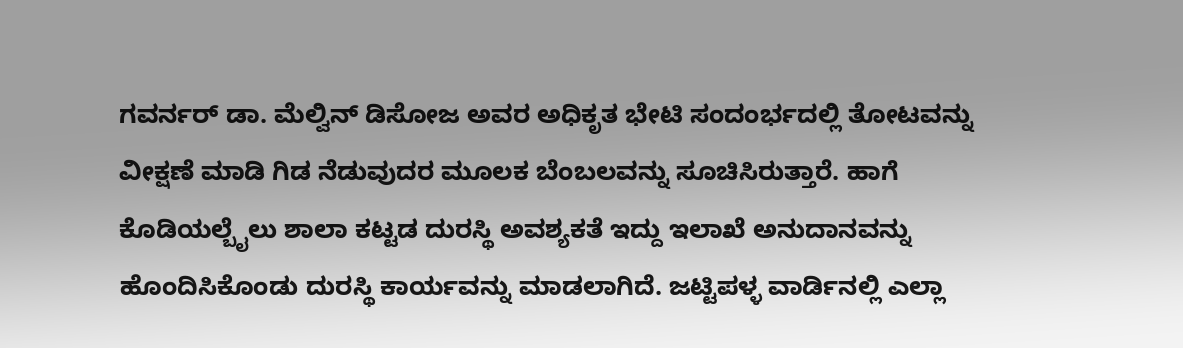ಗವರ್ನರ್ ಡಾ. ಮೆಲ್ವಿನ್ ಡಿಸೋಜ ಅವರ ಅಧಿಕೃತ ಭೇಟಿ ಸಂದಂರ್ಭದಲ್ಲಿ ತೋಟವನ್ನು ವೀಕ್ಷಣೆ ಮಾಡಿ ಗಿಡ ನೆಡುವುದರ ಮೂಲಕ ಬೆಂಬಲವನ್ನು ಸೂಚಿಸಿರುತ್ತಾರೆ. ಹಾಗೆ ಕೊಡಿಯಲ್ಬೈಲು ಶಾಲಾ ಕಟ್ಟಡ ದುರಸ್ಥಿ ಅವಶ್ಯಕತೆ ಇದ್ದು ಇಲಾಖೆ ಅನುದಾನವನ್ನು ಹೊಂದಿಸಿಕೊಂಡು ದುರಸ್ಥಿ ಕಾರ್ಯವನ್ನು ಮಾಡಲಾಗಿದೆ. ಜಟ್ಟಿಪಳ್ಳ ವಾರ್ಡಿನಲ್ಲಿ ಎಲ್ಲಾ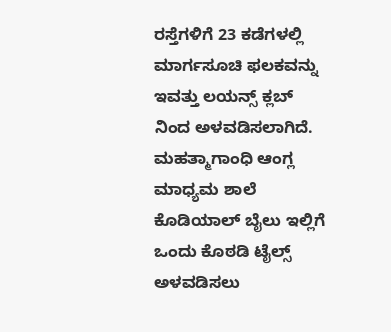ರಸ್ತೆಗಳಿಗೆ 23 ಕಡೆಗಳಲ್ಲಿ ಮಾರ್ಗಸೂಚಿ ಫಲಕವನ್ನು ಇವತ್ತು ಲಯನ್ಸ್ ಕ್ಲಬ್ ನಿಂದ ಅಳವಡಿಸಲಾಗಿದೆ.
ಮಹತ್ಮಾಗಾಂಧಿ ಆಂಗ್ಲ ಮಾಧ್ಯಮ ಶಾಲೆ ಕೊಡಿಯಾಲ್ ಬೈಲು ಇಲ್ಲಿಗೆ ಒಂದು ಕೊಠಡಿ ಟೈಲ್ಸ್ ಅಳವಡಿಸಲು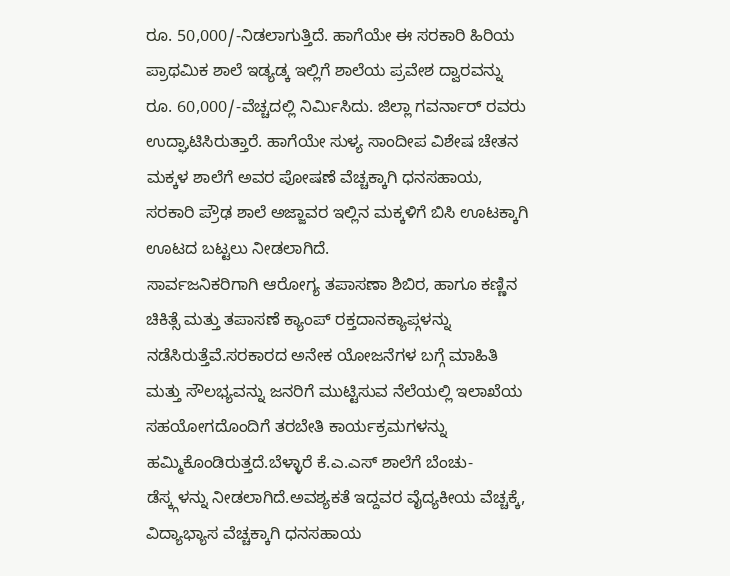ರೂ. 50,000/-ನಿಡಲಾಗುತ್ತಿದೆ. ಹಾಗೆಯೇ ಈ ಸರಕಾರಿ ಹಿರಿಯ ಪ್ರಾಥಮಿಕ ಶಾಲೆ ಇಡ್ಯಡ್ಕ ಇಲ್ಲಿಗೆ ಶಾಲೆಯ ಪ್ರವೇಶ ದ್ವಾರವನ್ನು ರೂ. 60,000/-ವೆಚ್ಚದಲ್ಲಿ ನಿರ್ಮಿಸಿದು. ಜಿಲ್ಲಾ ಗವರ್ನಾರ್ ರವರು ಉದ್ಘಾಟಿಸಿರುತ್ತಾರೆ. ಹಾಗೆಯೇ ಸುಳ್ಯ ಸಾಂದೀಪ ವಿಶೇಷ ಚೇತನ ಮಕ್ಕಳ ಶಾಲೆಗೆ ಅವರ ಪೋಷಣೆ ವೆಚ್ಚಕ್ಕಾಗಿ ಧನಸಹಾಯ, ಸರಕಾರಿ ಪ್ರೌಢ ಶಾಲೆ ಅಜ್ಜಾವರ ಇಲ್ಲಿನ ಮಕ್ಕಳಿಗೆ ಬಿಸಿ ಊಟಕ್ಕಾಗಿ ಊಟದ ಬಟ್ಟಲು ನೀಡಲಾಗಿದೆ.
ಸಾರ್ವಜನಿಕರಿಗಾಗಿ ಆರೋಗ್ಯ ತಪಾಸಣಾ ಶಿಬಿರ, ಹಾಗೂ ಕಣ್ಣಿನ ಚಿಕಿತ್ಸೆ ಮತ್ತು ತಪಾಸಣೆ ಕ್ಯಾಂಪ್ ರಕ್ತದಾನಕ್ಯಾಪ್ಗಳನ್ನು ನಡೆಸಿರುತ್ತೆವೆ.ಸರಕಾರದ ಅನೇಕ ಯೋಜನೆಗಳ ಬಗ್ಗೆ ಮಾಹಿತಿ ಮತ್ತು ಸೌಲಭ್ಯವನ್ನು ಜನರಿಗೆ ಮುಟ್ಟಿಸುವ ನೆಲೆಯಲ್ಲಿ ಇಲಾಖೆಯ ಸಹಯೋಗದೊಂದಿಗೆ ತರಬೇತಿ ಕಾರ್ಯಕ್ರಮಗಳನ್ನು ಹಮ್ಮಿಕೊಂಡಿರುತ್ತದೆ.ಬೆಳ್ಳಾರೆ ಕೆ.ಎ.ಎಸ್ ಶಾಲೆಗೆ ಬೆಂಚು-ಡೆಸ್ಕ್ಗಳನ್ನು ನೀಡಲಾಗಿದೆ.ಅವಶ್ಯಕತೆ ಇದ್ದವರ ವೈದ್ಯಕೀಯ ವೆಚ್ಚಕ್ಕೆ, ವಿದ್ಯಾಭ್ಯಾಸ ವೆಚ್ಚಕ್ಕಾಗಿ ಧನಸಹಾಯ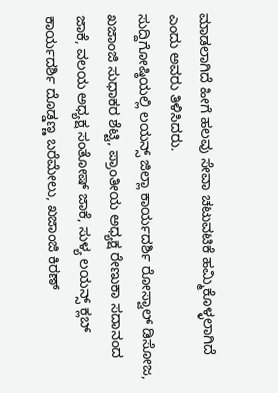ಮಾಡಲಾಗಿದೆ ಹೀಗೆ ಹಲವು ಸೇವಾ ಚಟುವಟಿಕೆ ಹಮ್ಮಿಕೊಳ್ಳಲಾಗಿದೆ ಎಂದು ಅವರು ತಿಳಿಸಿದರು.
ಸುದ್ದಿಗೋಷ್ಠಿಯಲ್ಲಿ ಲಯನ್ಸ್ ಜಿಲ್ಲಾ ಕಾರ್ಯದರ್ಶಿ ರೋಸ್ವಾಲ್ ಡಿಸೋಜ, ಖಜಾಂಜಿ ಸುಧಾಕರ ಶೆಟ್ಟಿ, ಪ್ರಾಂತೀಯ ಅಧ್ಯಕ್ಷ ರೇಣುಕಾ ಸದಾನಂದ ಜಾಕೆ, ವಲಯ ಅಧ್ಯಕ್ಷ ಸಂತೋಷ್ ಜಾಕೆ, ಸುಳ್ಯ ಲಯನ್ಸ್ ಕ್ಲಬ್ ಕಾರ್ಯದರ್ಶಿ ದೊಡ್ಡಣ್ಣ ಬರೆಮೇಲು, ಖಜಾಂಜಿ ಕಿರಣ್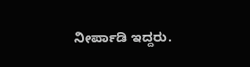ನೀರ್ಪಾಡಿ ಇದ್ದರು.